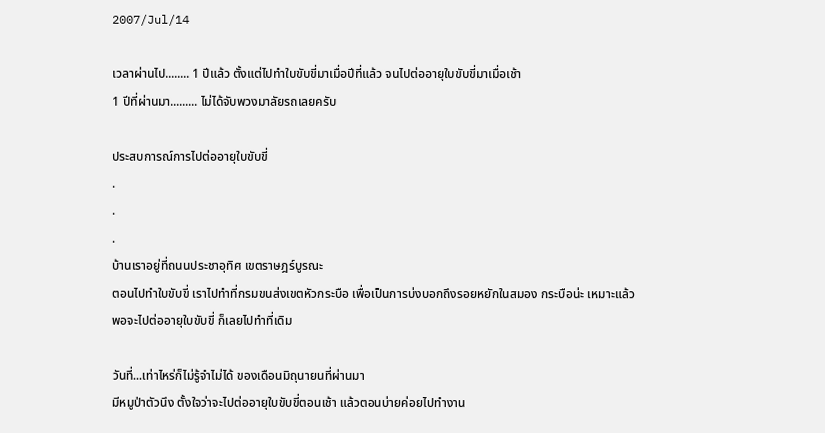2007/Jul/14

เวลาผ่านไป........ 1 ปีแล้ว ตั้งแต่ไปทำใบขับขี่มาเมื่อปีที่แล้ว จนไปต่ออายุใบขับขี่มาเมื่อเช้า
1 ปีที่ผ่านมา......... ไม่ได้จับพวงมาลัยรถเลยครับ

ประสบการณ์การไปต่ออายุใบขับขี่
.
.
.
บ้านเราอยู่ที่ถนนประชาอุทิศ เขตราษฎร์บูรณะ
ตอนไปทำใบขับขี่ เราไปทำที่กรมขนส่งเขตหัวกระบือ เพื่อเป็นการบ่งบอกถึงรอยหยักในสมอง กระบือน่ะ เหมาะแล้ว
พอจะไปต่ออายุใบขับขี่ ก็เลยไปทำที่เดิม

วันที่...เท่าไหร่ก็ไม่รู้จำไม่ได้ ของเดือนมิถุนายนที่ผ่านมา
มีหมูป่าตัวนึง ตั้งใจว่าจะไปต่ออายุใบขับขี่ตอนเช้า แล้วตอนบ่ายค่อยไปทำงาน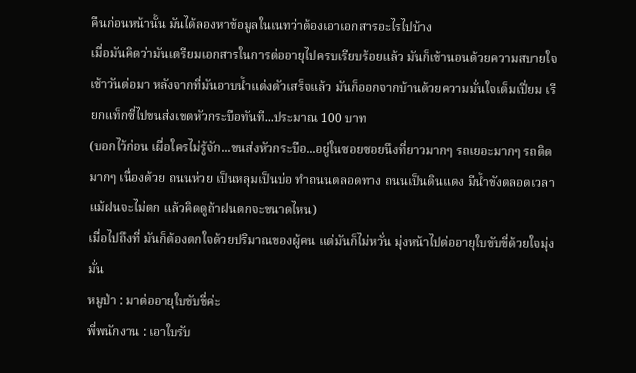คืนก่อนหน้านั้น มันได้ลองหาข้อมูลในเนทว่าต้องเอาเอกสารอะไรไปบ้าง
เมื่อมันคิดว่ามันเตรียมเอกสารในการต่ออายุไปครบเรียบร้อยแล้ว มันก็เข้านอนด้วยความสบายใจ
เช้าวันต่อมา หลังจากที่มันอาบน้ำแต่งตัวเสร็จแล้ว มันก็ออกจากบ้านด้วยความมั่นใจเต็มเปี่ยม เรียกแท็กซี่ไปขนส่งเขตหัวกระบือทันที...ประมาณ 100 บาท
(บอกไว้ก่อน เผื่อใครไม่รู้จัก...ขนส่งหัวกระบือ...อยู่ในซอยซอยนึงที่ยาวมากๆ รถเยอะมากๆ รถติดมากๆ เนื่องด้วย ถนนห่วย เป็นหลุมเป็นบ่อ ทำถนนตลอดทาง ถนนเป็นดินแดง มีน้ำขังตลอดเวลาแม้ฝนจะไม่ตก แล้วคิดดูถ้าฝนตกจะขนาดไหน)
เมื่อไปถึงที่ มันก็ต้องตกใจด้วยปริมาณของผู้คน แต่มันก็ไม่หวั่น มุ่งหน้าไปต่ออายุใบขับขี่ด้วยใจมุ่งมั่น
หมูป่า : มาต่ออายุใบขับขี่ค่ะ
พี่พนักงาน : เอาใบรับ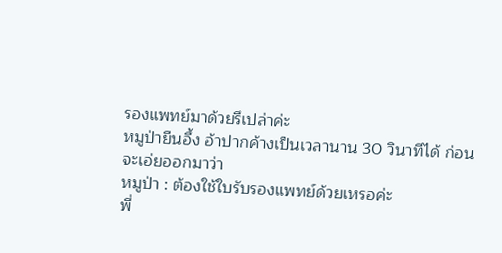รองแพทย์มาด้วยรึเปล่าค่ะ
หมูป่ายืนอึ้ง อ้าปากค้างเป็นเวลานาน 30 วินาทีได้ ก่อนจะเอ่ยออกมาว่า
หมูป่า : ต้องใช้ใบรับรองแพทย์ด้วยเหรอค่ะ
พี่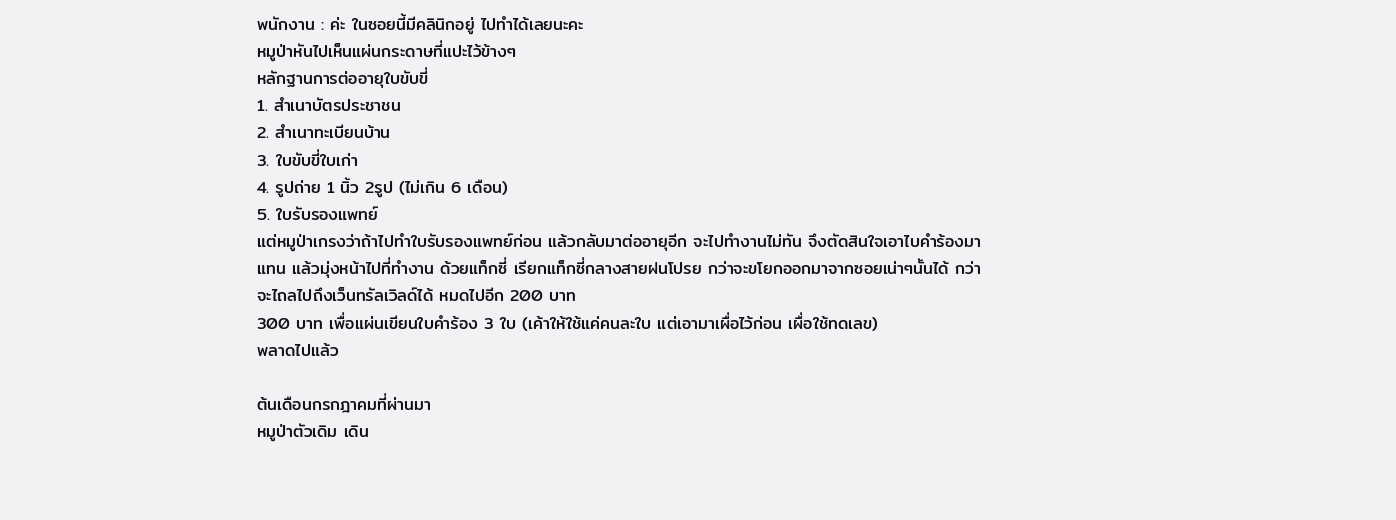พนักงาน : ค่ะ ในซอยนี้มีคลินิกอยู่ ไปทำได้เลยนะคะ
หมูป่าหันไปเห็นแผ่นกระดาษที่แปะไว้ข้างๆ
หลักฐานการต่ออายุใบขับขี่
1. สำเนาบัตรประชาชน
2. สำเนาทะเบียนบ้าน
3. ใบขับขี่ใบเก่า
4. รูปถ่าย 1 นิ้ว 2รูป (ไม่เกิน 6 เดือน)
5. ใบรับรองแพทย์
แต่หมูป่าเกรงว่าถ้าไปทำใบรับรองแพทย์ก่อน แล้วกลับมาต่ออายุอีก จะไปทำงานไม่ทัน จึงตัดสินใจเอาไบคำร้องมาแทน แล้วมุ่งหน้าไปที่ทำงาน ด้วยแท็กซี่ เรียกแท็กซี่กลางสายฝนโปรย กว่าจะขโยกออกมาจากซอยเน่าๆนั้นได้ กว่าจะไถลไปถึงเว็นทรัลเวิลด์ได้ หมดไปอีก 200 บาท
300 บาท เพื่อแผ่นเขียนใบคำร้อง 3 ใบ (เค้าให้ใช้แค่คนละใบ แต่เอามาเผื่อไว้ก่อน เผื่อใช้ทดเลข)
พลาดไปแล้ว

ต้นเดือนกรกฎาคมที่ผ่านมา
หมูป่าตัวเดิม เดิน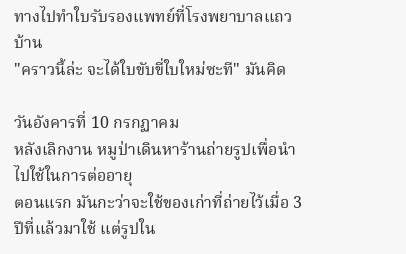ทางไปทำใบรับรองแพทย์ที่โรงพยาบาลแถวบ้าน
"คราวนี้ล่ะ จะได้ใบขับขี่ใบใหม่ซะที" มันคิด

วันอังคารที่ 10 กรกฏาคม
หลังเลิกงาน หมูป่าเดินหาร้านถ่ายรูปเพื่อนำไปใช้ในการต่ออายุ
ตอนแรก มันกะว่าจะใช้ของเก่าที่ถ่ายไว้เมื่อ 3 ปีที่แล้วมาใช้ แต่รูปใน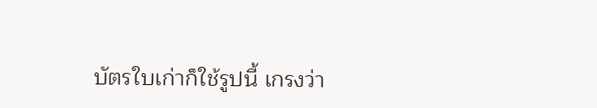บัตรใบเก่าก็ใช้รูปนี้ เกรงว่า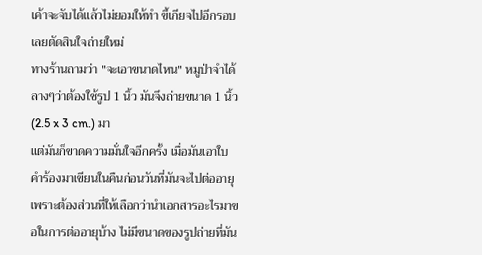เค้าจะจับได้แล้วไม่ยอมให้ทำ ขี้เกียจไปอีกรอบ เลยตัดสินใจถ่ายใหม่
ทางร้านถามว่า "จะเอาขนาดไหน" หมูป่าจำได้ลางๆว่าต้องใช้รูป 1 นิ้ว มันจึงถ่ายขนาด 1 นิ้ว (2.5 x 3 cm.) มา
แต่มันก็ขาดความมั่นใจอีกครั้ง เมื่อมันเอาใบคำร้องมาเขียนในคืนก่อนวันที่มันจะไปต่ออายุ เพราะต้องส่วนที่ให้เลือกว่านำเอกสารอะไรมาขอในการต่ออายุบ้าง ไม่มีขนาดของรูปถ่ายที่มัน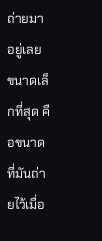ถ่ายมาอยู่เลย ขนาดเล็กที่สุด คือขนาดที่มันถ่ายไว้เมื่อ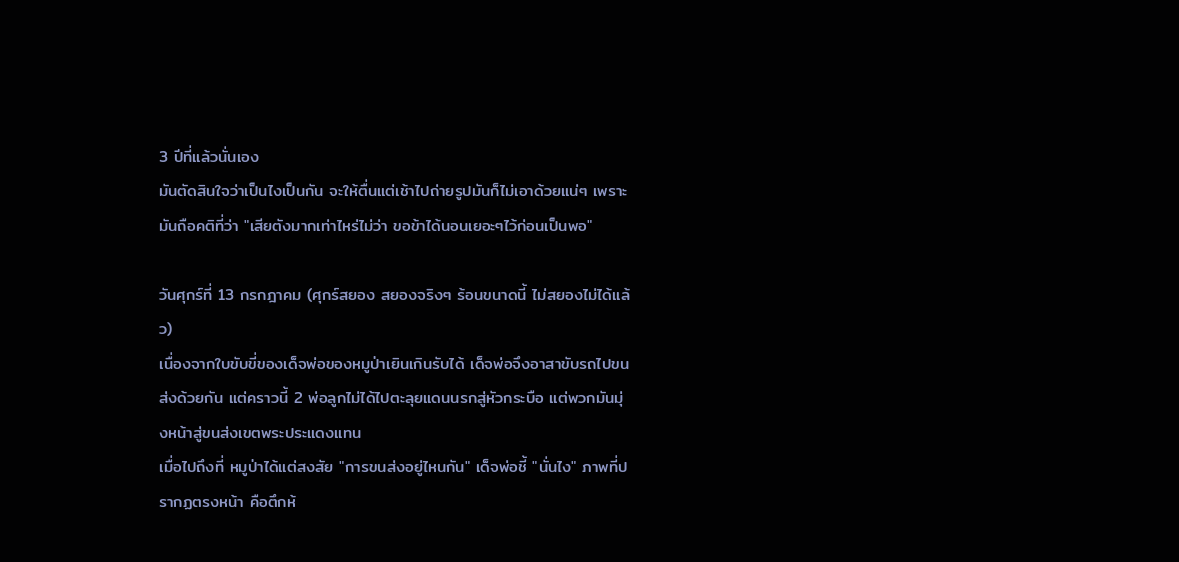3 ปีที่แล้วนั่นเอง
มันตัดสินใจว่าเป็นไงเป็นกัน จะให้ตื่นแต่เช้าไปถ่ายรูปมันก็ไม่เอาด้วยแน่ๆ เพราะมันถือคติที่ว่า "เสียตังมากเท่าไหร่ไม่ว่า ขอข้าได้นอนเยอะๆไว้ก่อนเป็นพอ"

วันศุกร์ที่ 13 กรกฎาคม (ศุกร์สยอง สยองจริงๆ ร้อนขนาดนี้ ไม่สยองไม่ได้แล้ว)
เนื่องจากใบขับขี่ของเด็จพ่อของหมูป่าเยินเกินรับได้ เด็จพ่อจึงอาสาขับรถไปขนส่งด้วยกัน แต่คราวนี้ 2 พ่อลูกไม่ได้ไปตะลุยแดนนรกสู่หัวกระบือ แต่พวกมันมุ่งหน้าสู่ขนส่งเขตพระประแดงแทน
เมื่อไปถึงที่ หมูป่าได้แต่สงสัย "การขนส่งอยู่ไหนกัน" เด็จพ่อชี้ "นั่นไง" ภาพที่ปรากฏตรงหน้า คือตึกห้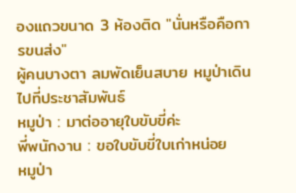องแถวขนาด 3 ห้องติด "นั่นหรือคือการขนส่ง"
ผู้คนบางตา ลมพัดเย็นสบาย หมูป่าเดินไปที่ประชาสัมพันธ์
หมูป่า : มาต่ออายุใบขับขี่ค่ะ
พี่พนักงาน : ขอใบขับขี่ใบเก่าหน่อย
หมูป่า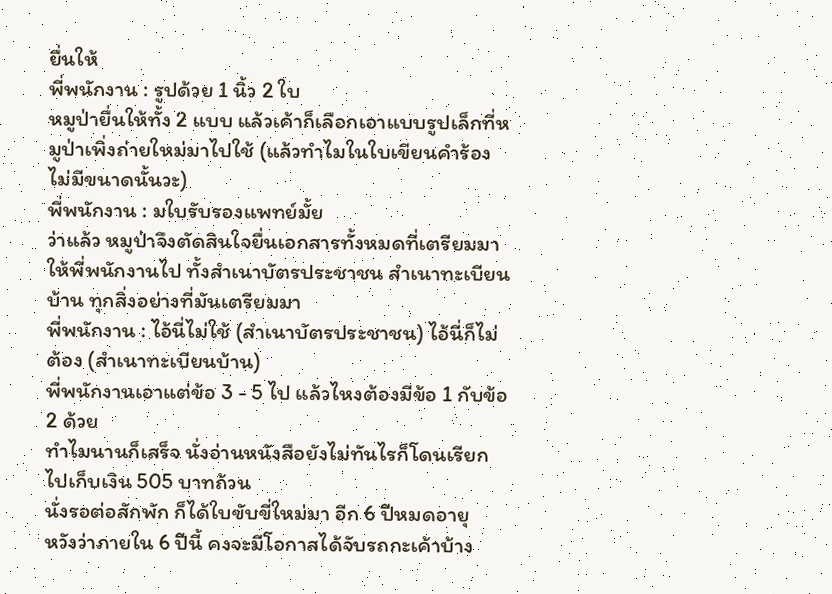ยื่นให้
พี่พนักงาน : รูปด้วย 1 นิ้ว 2 ใบ
หมูป่ายื่นให้ทั้ง 2 แบบ แล้วเค้าก็เลือกเอาแบบรูปเล็กที่หมูป่าเพิ่งถ่ายใหม่มาไปใช้ (แล้วทำไมในใบเขียนคำร้องไม่มีขนาดนั้นวะ)
พี่พนักงาน : มใบรับรองแพทย์มั้ย
ว่าแล้ว หมูป่าจึงตัดสินใจยื่นเอกสารทั้งหมดที่เตรียมมาให้พี่พนักงานไป ทั้งสำเนาบัตรประชาชน สำเนาทะเบียนบ้าน ทุกสิ่งอย่างที่มันเตรียมมา
พี่พนักงาน : ไอ้นี่ไม่ใช้ (สำเนาบัตรประชาชน) ไอ้นี่ก็ไม่ต้อง (สำเนาทะเบียนบ้าน)
พี่พนักงานเอาแต่ข้อ 3 - 5 ไป แล้วไหงต้องมีข้อ 1 กับข้อ 2 ด้วย
ทำไมนานก็เสร็จ นั่งอ่านหนังสือยังไม่ทันไรก็โดนเรียกไปเก็บเงิน 505 บาทถ้วน
นั่งรอต่อสักพัก ก็ได้ใบขับขี่ใหม่มา อีก 6 ปีหมดอายุ
หวังว่าภายใน 6 ปีนี้ คงจะมีโอกาสได้จับรถกะเค้าบ้าง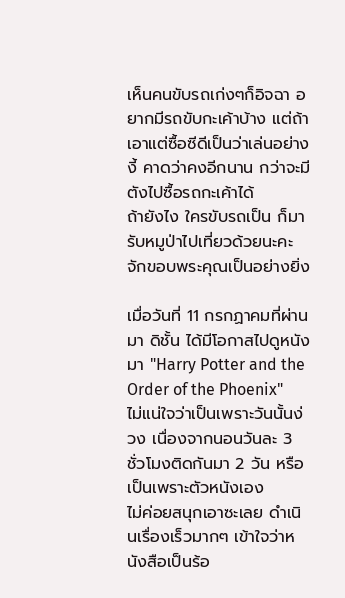เห็นคนขับรถเก่งๆก็อิจฉา อยากมีรถขับกะเค้าบ้าง แต่ถ้าเอาแต่ซื้อซีดีเป็นว่าเล่นอย่างงี้ คาดว่าคงอีกนาน กว่าจะมีตังไปซื้อรถกะเค้าได้
ถ้ายังไง ใครขับรถเป็น ก็มารับหมูป่าไปเที่ยวด้วยนะคะ
จักขอบพระคุณเป็นอย่างยิ่ง

เมื่อวันที่ 11 กรกฏาคมที่ผ่านมา ดิชั้น ได้มีโอกาสไปดูหนังมา "Harry Potter and the Order of the Phoenix"
ไม่แน่ใจว่าเป็นเพราะวันนั้นง่วง เนื่องจากนอนวันละ 3 ชั่วโมงติดกันมา 2 วัน หรือเป็นเพราะตัวหนังเอง
ไม่ค่อยสนุกเอาซะเลย ดำเนินเรื่องเร็วมากๆ เข้าใจว่าหนังสือเป็นร้อ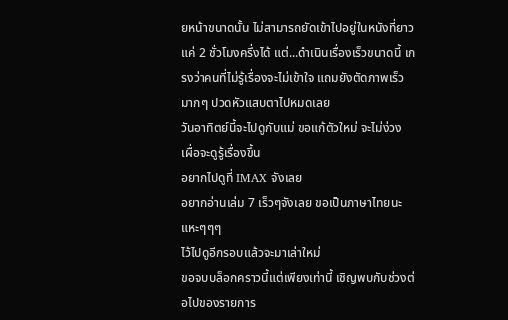ยหน้าขนาดนั้น ไม่สามารถยัดเข้าไปอยู่ในหนังที่ยาวแค่ 2 ชั่วโมงครึ่งได้ แต่...ดำเนินเรื่องเร็วขนาดนี้ เกรงว่าคนที่ไม่รู้เรื่องจะไม่เข้าใจ แถมยังตัดภาพเร็วมากๆ ปวดหัวแสบตาไปหมดเลย
วันอาทิตย์นี้จะไปดูกับแม่ ขอแก้ตัวใหม่ จะไม่ง่วง เผื่อจะดูรู้เรื่องขึ้น
อยากไปดูที่ IMAX จังเลย
อยากอ่านเล่ม 7 เร็วๆจังเลย ขอเป็นภาษาไทยนะ แหะๆๆๆ
ไว้ไปดูอีกรอบแล้วจะมาเล่าใหม่
ขอจบบล็อกคราวนี้แต่เพียงเท่านี้ เชิญพบกับช่วงต่อไปของรายการ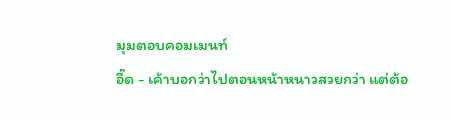มุมตอบคอมเมนท์
อี๊ด - เค้าบอกว่าไปตอนหน้าหนาวสวยกว่า แต่ต้อ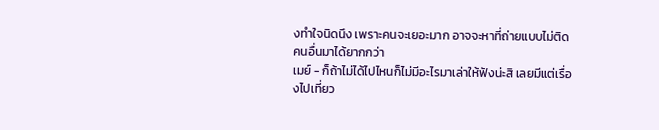งทำใจนิดนึง เพราะคนจะเยอะมาก อาจจะหาที่ถ่ายแบบไม่ติดคนอื่นมาได้ยากกว่า
เมย์ - ก็ถ้าไม่ได้ไปไหนก็ไม่มีอะไรมาเล่าให้ฟังน่ะสิ เลยมีแต่เรื่องไปเที่ยว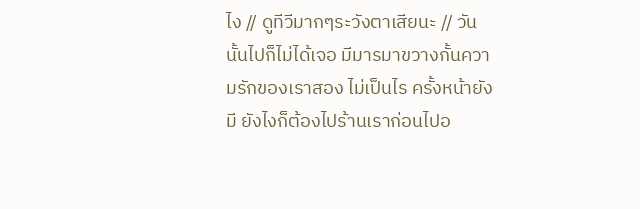ไง // ดูทีวีมากๆระวังตาเสียนะ // วันนั้นไปก็ไม่ได้เจอ มีมารมาขวางกั้นความรักของเราสอง ไม่เป็นไร ครั้งหน้ายังมี ยังไงก็ต้องไปร้านเราก่อนไปอ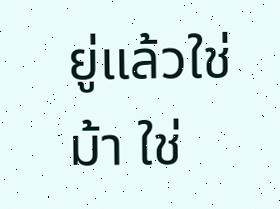ยู่แล้วใช่ม้า ใช่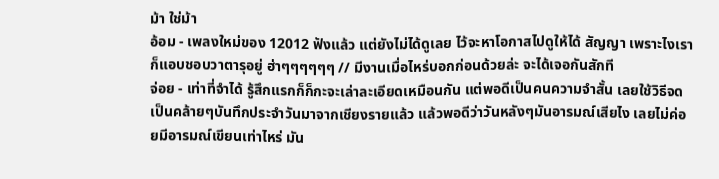ม้า ใช่ม้า
อ้อม - เพลงใหม่ของ 12012 ฟังแล้ว แต่ยังไม่ได้ดูเลย ไว้จะหาโอกาสไปดูให้ได้ สัญญา เพราะไงเราก็แอบชอบวาตารุอยู่ ฮ่าๆๆๆๆๆๆ // มีงานเมื่อไหร่บอกก่อนด้วยล่ะ จะได้เจอกันสักที
จ่อย - เท่าที่จำได้ รู้สึกแรกก็ก็กะจะเล่าละเอียดเหมือนกัน แต่พอดีเป็นคนความจำสั้น เลยใช้วิธีจดเป็นคล้ายๆบันทึกประจำวันมาจากเชียงรายแล้ว แล้วพอดีว่าวันหลังๆมันอารมณ์เสียไง เลยไม่ค่อยมีอารมณ์เขียนเท่าไหร่ มัน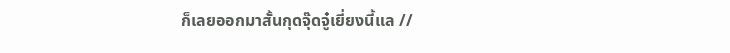ก็เลยออกมาสั้นกุดจุ๊ดจู๋เยี่ยงนี้แล //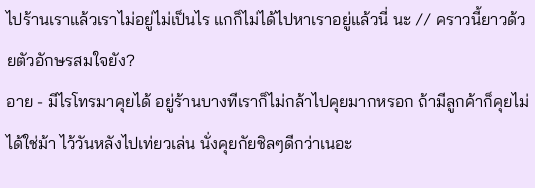ไปร้านเราแล้วเราไม่อยู่ไม่เป็นไร แกก็ไม่ได้ไปหาเราอยู่แล้วนี่ นะ // คราวนี้ยาวด้วยตัวอักษรสมใจยัง?
อาย - มีไรโทรมาคุยได้ อยู่ร้านบางทีเราก็ไม่กล้าไปคุยมากหรอก ถ้ามีลูกค้าก็คุยไม่ได้ใช่ม้า ไว้วันหลังไปเท่ยวเล่น นั่งคุยกัยชิลๆดีกว่าเนอะ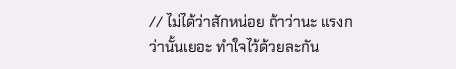// ไม่ได้ว่าสักหน่อย ถ้าว่านะ แรงกว่านั้นเยอะ ทำใจไว้ด้วยละกัน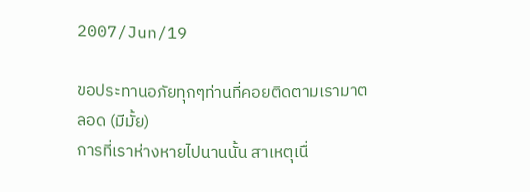2007/Jun/19

ขอประทานอภัยทุกๆท่านที่คอยติดตามเรามาตลอด (มีมั้ย)
การที่เราห่างหายไปนานนั้น สาเหตุเนื่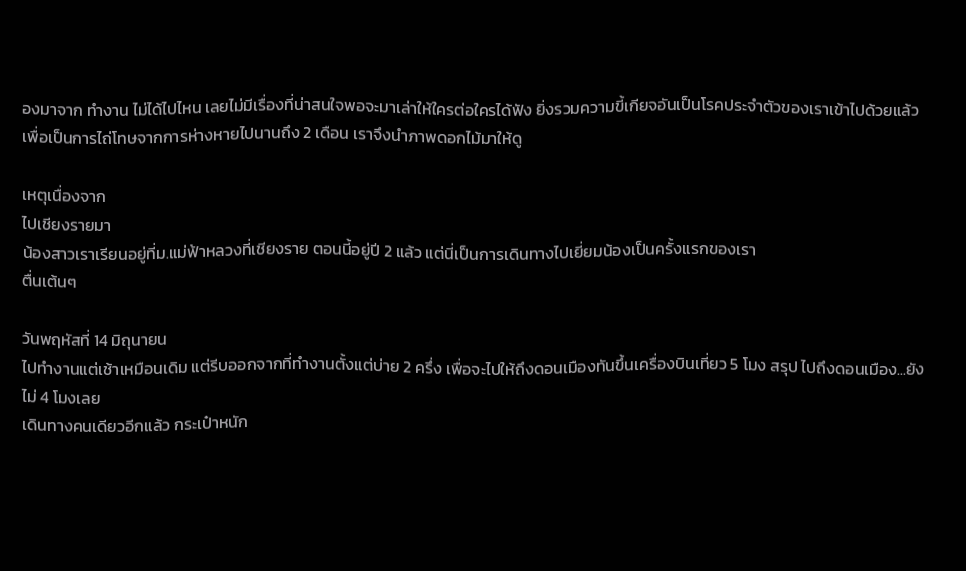องมาจาก ทำงาน ไม่ได้ไปไหน เลยไม่มีเรื่องที่น่าสนใจพอจะมาเล่าให้ใครต่อใครได้ฟัง ยิ่งรวมความขี้เกียจอันเป็นโรคประจำตัวของเราเข้าไปด้วยแล้ว
เพื่อเป็นการไถ่โทษจากการห่างหายไปนานถึง 2 เดือน เราจึงนำภาพดอกไม้มาให้ดู

เหตุเนื่องจาก
ไปเชียงรายมา
น้องสาวเราเรียนอยู่ที่ม.แม่ฟ้าหลวงที่เชียงราย ตอนนี้อยู่ปี 2 แล้ว แต่นี่เป็นการเดินทางไปเยี่ยมน้องเป็นครั้งแรกของเรา
ตื่นเต้นๆ

วันพฤหัสที่ 14 มิถุนายน
ไปทำงานแต่เช้าเหมือนเดิม แต่รีบออกจากที่ทำงานตั้งแต่บ่าย 2 ครึ่ง เพื่อจะไปให้ถึงดอนเมืองทันขึ้นเครื่องบินเที่ยว 5 โมง สรุป ไปถึงดอนเมือง...ยังไม่ 4 โมงเลย
เดินทางคนเดียวอีกแล้ว กระเป๋าหนัก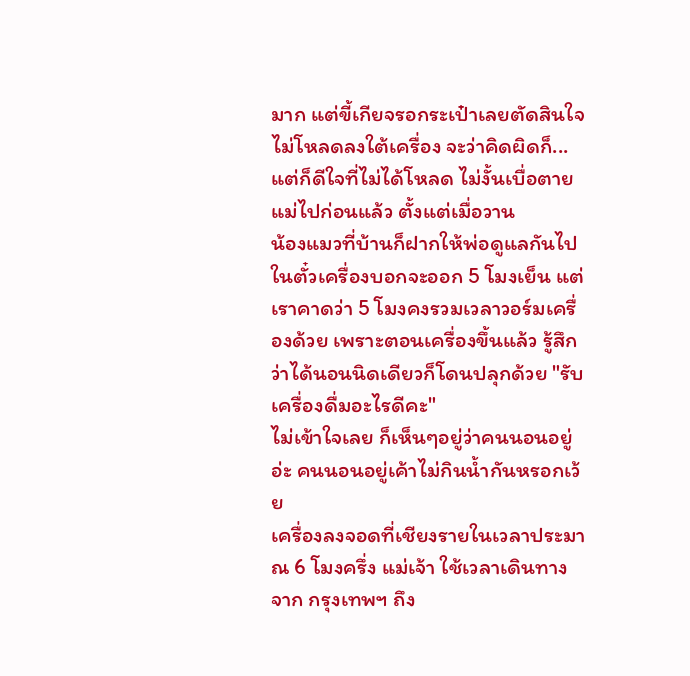มาก แต่ขี้เกียจรอกระเป๋าเลยตัดสินใจไม่โหลดลงใต้เครื่อง จะว่าคิดผิดก็...แต่ก็ดีใจที่ไม่ได้โหลด ไม่งั้นเบื่อตาย
แม่ไปก่อนแล้ว ตั้งแต่เมื่อวาน
น้องแมวที่บ้านก็ฝากให้พ่อดูแลกันไป
ในตั๋วเครื่องบอกจะออก 5 โมงเย็น แต่เราคาดว่า 5 โมงคงรวมเวลาวอร์มเครื่องด้วย เพราะตอนเครื่องขึ้นแล้ว รู้สึกว่าได้นอนนิดเดียวก็โดนปลุกด้วย "รับเครื่องดื่มอะไรดีคะ"
ไม่เข้าใจเลย ก็เห็นๆอยู่ว่าคนนอนอยู่อ่ะ คนนอนอยู่เค้าไม่กินน้ำกันหรอกเว้ย
เครื่องลงจอดที่เชียงรายในเวลาประมาณ 6 โมงครึ่ง แม่เจ้า ใช้เวลาเดินทางจาก กรุงเทพฯ ถึง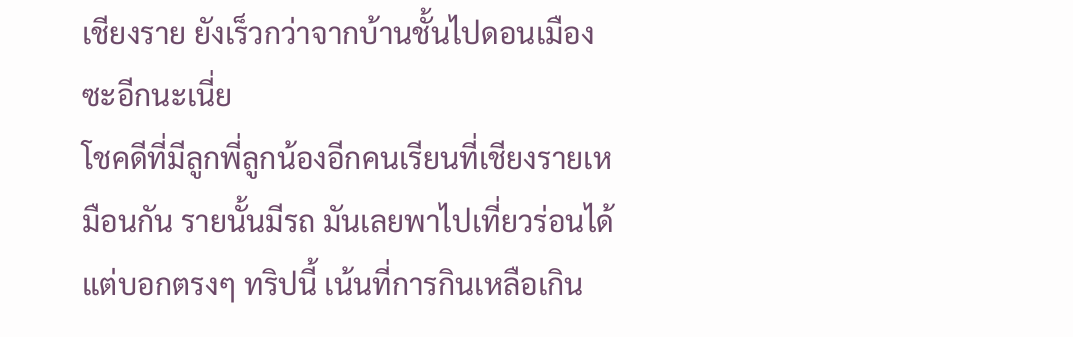เชียงราย ยังเร็วกว่าจากบ้านชั้นไปดอนเมืองซะอีกนะเนี่ย
โชคดีที่มีลูกพี่ลูกน้องอีกคนเรียนที่เชียงรายเหมือนกัน รายนั้นมีรถ มันเลยพาไปเที่ยวร่อนได้
แต่บอกตรงๆ ทริปนี้ เน้นที่การกินเหลือเกิน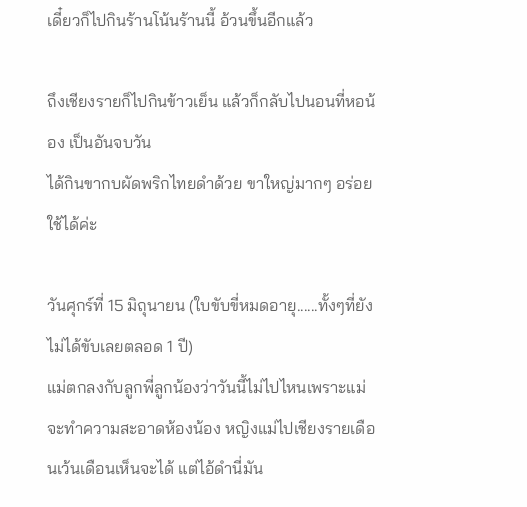เดี๋ยวก็ไปกินร้านโน้นร้านนี้ อ้วนขึ้นอีกแล้ว

ถึงเชียงรายก็ไปกินข้าวเย็น แล้วก็กลับไปนอนที่หอน้อง เป็นอันจบวัน
ได้กินขากบผัดพริกไทยดำด้วย ขาใหญ่มากๆ อร่อยใช้ได้ค่ะ

วันศุกร์ที่ 15 มิถุนายน (ใบขับขี่หมดอายุ......ทั้งๆที่ยังไม่ได้ขับเลยตลอด 1 ปี)
แม่ตกลงกับลูกพี่ลูกน้องว่าวันนี้ไม่ไปไหนเพราะแม่จะทำความสะอาดห้องน้อง หญิงแม่ไปเชียงรายเดือนเว้นเดือนเห็นจะได้ แต่ไอ้ดำนี่มัน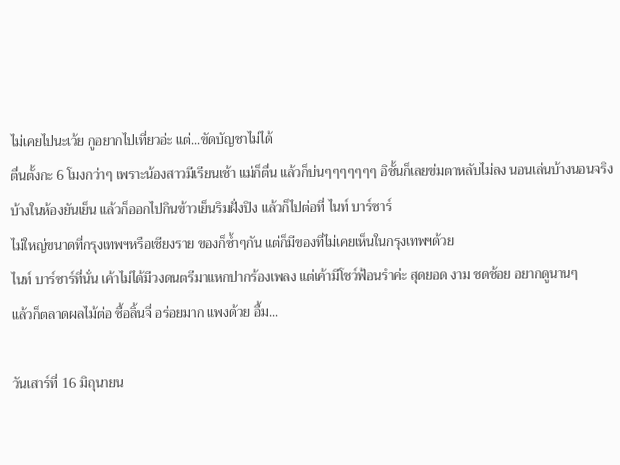ไม่เคยไปนะเว้ย กูอยากไปเที่ยวอ่ะ แต่...ขัดบัญชาไม่ได้
ตื่นตั้งกะ 6 โมงกว่าๆ เพราะน้องสาวมีเรียนเช้า แม่ก็ตื่น แล้วก็บ่นๆๆๆๆๆๆๆ อิชั้นก็เลยข่มตาหลับไม่ลง นอนเล่นบ้างนอนจริงบ้างในห้องยันเย็น แล้วก็ออกไปกินข้าวเย็นริมฝั่งปิง แล้วก็ไปต่อที่ ไนท์ บาร์ซาร์
ไม่ใหญ่ขนาดที่กรุงเทพฯหรือเชียงราย ของก็ซ้ำๆกัน แต่ก็มีของที่ไม่เคยเห็นในกรุงเทพฯด้วย
ไนท์ บาร์ซาร์ที่นั่น เค้าไม่ได้มีวงดนตรีมาแหกปากร้องเพลง แต่เค้ามีโชว์ฟ้อนรำค่ะ สุดยอด งาม ชดช้อย อยากดูนานๆ
แล้วก็ตลาดผลไม้ต่อ ซื้อลิ้นจี่ อร่อยมาก แพงด้วย อื้ม...

วันเสาร์ที่ 16 มิถุนายน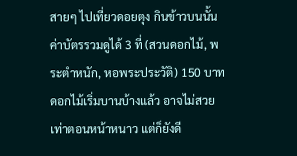สายๆ ไปเที่ยวดอยตุง กินข้าวบนนั้น
ค่าบัตรรวมดูได้ 3 ที่ (สวนดอกไม้, พระตำหนัก, หอพระประวัติ) 150 บาท
ดอกไม้เริ่มบานบ้างแล้ว อาจไม่สวยเท่าตอนหน้าหนาว แต่ก็ยังดี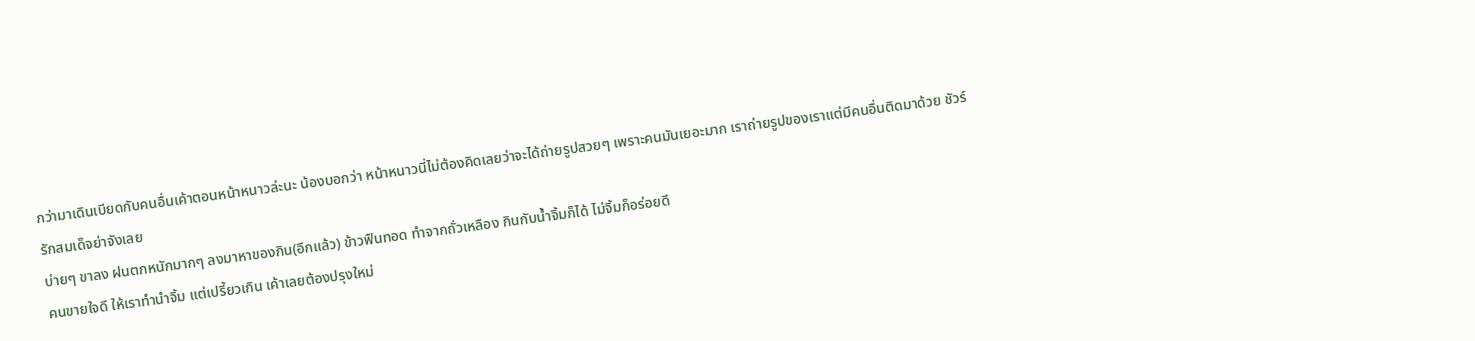กว่ามาเดินเบียดกับคนอื่นเค้าตอนหน้าหนาวล่ะนะ น้องบอกว่า หน้าหนาวนี่ไม่ต้องคิดเลยว่าจะได้ถ่ายรูปสวยๆ เพราะคนมันเยอะมาก เราถ่ายรูปของเราแต่มีคนอื่นติดมาด้วย ชัวร์
รักสมเด็จย่าจังเลย
บ่ายๆ ขาลง ฝนตกหนักมากๆ ลงมาหาของกิน(อีกแล้ว) ข้าวฟืนทอด ทำจากถั่วเหลือง กินกับน้ำจิ้มก็ได้ ไม่จิ้มก็อร่อยดี
คนขายใจดี ให้เราทำนำจิ้ม แต่เปรี้ยวเกิน เค้าเลยต้องปรุงใหม่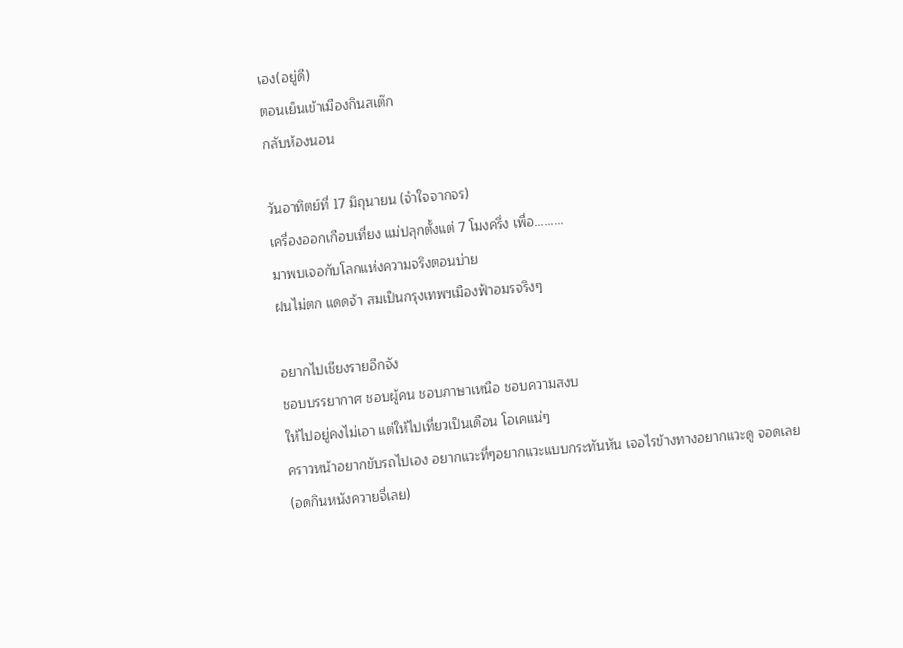เอง(อยู่ดี)
ตอนเย็นเข้าเมืองกินสเต๊ก
กลับห้องนอน

วันอาทิตย์ที่ 17 มิถุนายน (จำใจจากจร)
เครื่องออกเกือบเที่ยง แม่ปลุกตั้งแต่ 7 โมงครึ่ง เพื่อ.........
มาพบเจอกับโลกแห่งความจริงตอนบ่าย
ฝนไม่ตก แดดจ้า สมเป็นกรุงเทพฯเมืองฟ้าอมรจริงๆ

อยากไปเชียงรายอีกจัง
ชอบบรรยากาศ ชอบผู้คน ชอบภาษาเหนือ ชอบความสงบ
ให้ไปอยู่คงไม่เอา แต่ให้ไปเที่ยวเป็นเดือน โอเคแน่ๆ
คราวหน้าอยากขับรถไปเอง อยากแวะที่ๆอยากแวะแบบกระทันหัน เจอไรข้างทางอยากแวะดู จอดเลย
(อดกินหนังควายจี่เลย)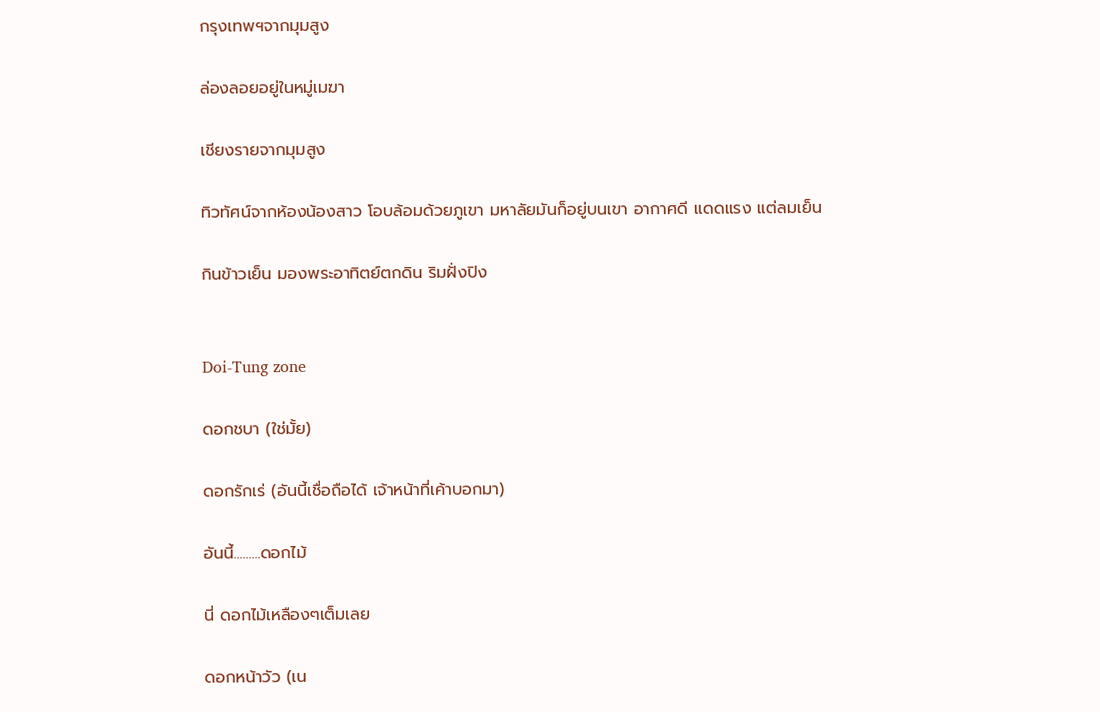กรุงเทพฯจากมุมสูง

ล่องลอยอยู่ในหมู่เมฆา

เชียงรายจากมุมสูง

ทิวทัศน์จากห้องน้องสาว โอบล้อมด้วยภูเขา มหาลัยมันก็อยู่บนเขา อากาศดี แดดแรง แต่ลมเย็น

กินข้าวเย็น มองพระอาทิตย์ตกดิน ริมฝั่งปิง


Doi-Tung zone

ดอกชบา (ใช่มั้ย)

ดอกรักเร่ (อันนี้เชื่อถือได้ เจ้าหน้าที่เค้าบอกมา)

อันนี้.........ดอกไม้

นี่ ดอกไม้เหลืองๆเต็มเลย

ดอกหน้าวัว (เน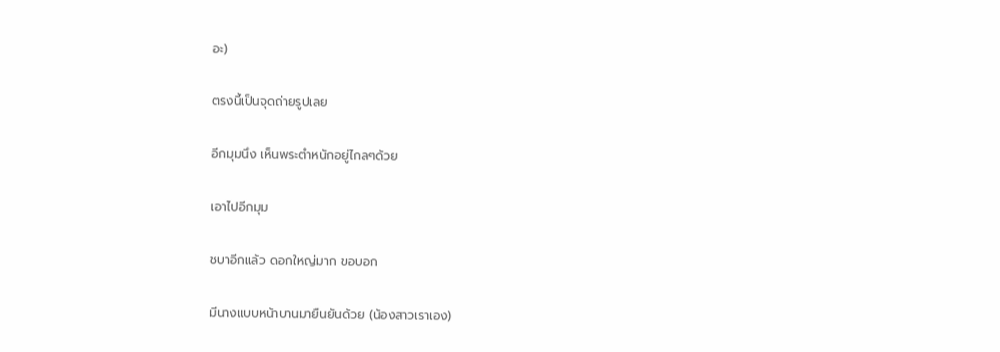อะ)

ตรงนี้เป็นจุดถ่ายรูปเลย

อีกมุมนึง เห็นพระตำหนักอยู่ไกลๆด้วย

เอาไปอีกมุม

ชบาอีกแล้ว ดอกใหญ่มาก ขอบอก

มีนางแบบหน้าบานมายืนยันด้วย (น้องสาวเราเอง)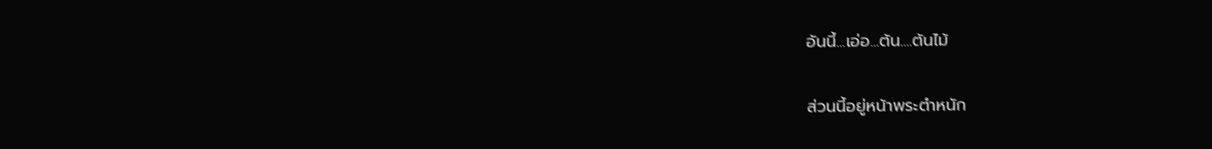อันนี้...เอ่อ...ต้น....ต้นไม้

ส่วนนี้อยู่หน้าพระตำหนัก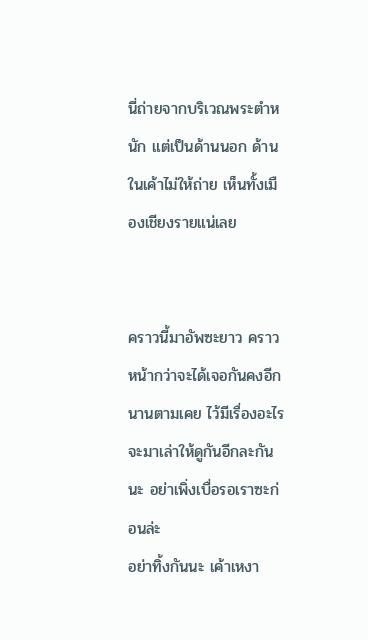นี่ถ่ายจากบริเวณพระตำหนัก แต่เป็นด้านนอก ด้านในเค้าไม่ให้ถ่าย เห็นทั้งเมืองเชียงรายแน่เลย


คราวนี้มาอัพซะยาว คราวหน้ากว่าจะได้เจอกันคงอีกนานตามเคย ไว้มีเรื่องอะไรจะมาเล่าให้ดูกันอีกละกันนะ อย่าเพิ่งเบื่อรอเราซะก่อนล่ะ
อย่าทิ้งกันนะ เค้าเหงา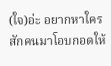(ใจ)อ่ะ อยากหาใครสักคนมาโอบกอดให้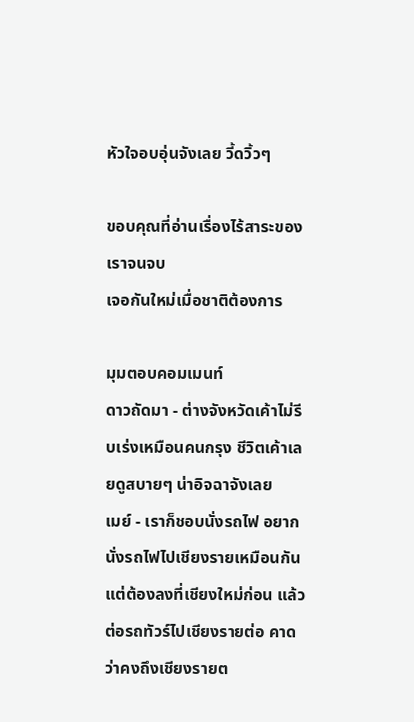หัวใจอบอุ่นจังเลย วี้ดวิ้วๆ

ขอบคุณที่อ่านเรื่องไร้สาระของเราจนจบ
เจอกันใหม่เมื่อชาติต้องการ

มุมตอบคอมเมนท์
ดาวถัดมา - ต่างจังหวัดเค้าไม่รีบเร่งเหมือนคนกรุง ชีวิตเค้าเลยดูสบายๆ น่าอิจฉาจังเลย
เมย์ - เราก็ชอบนั่งรถไฟ อยากนั่งรถไฟไปเชียงรายเหมือนกัน แต่ต้องลงที่เชียงใหม่ก่อน แล้วต่อรถทัวร์ไปเชียงรายต่อ คาดว่าคงถึงเชียงรายต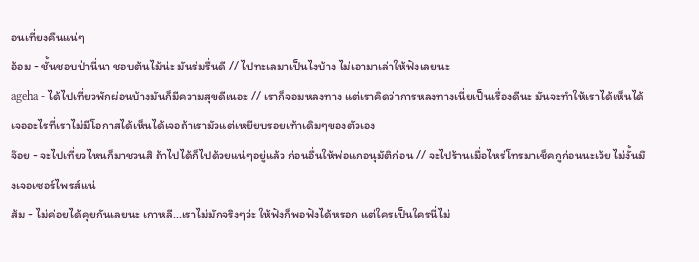อนเที่ยงคืนแน่ๆ
อ้อม - ชั้นชอบป่านี่นา ชอบต้นไม้น่ะ มันร่มรื่นดี // ไปทะเลมาเป็นไงบ้าง ไม่เอามาเล่าให้ฟังเลยนะ
ageha - ได้ไปเที่ยวพักผ่อนบ้างมันก็มีความสุขดีเนอะ // เราก็จอมหลงทาง แต่เราคิดว่าการหลงทางเนี่ยเป็นเรื่องดีนะ มันจะทำให้เราได้เห็นได้เจออะไรที่เราไม่มีโอกาสได้เห็นได้เจอถ้าเรามัวแต่เหยียบรอยเท้าเดิมๆของตัวเอง
จ๊อย - จะไปเที่ยวไหนก็มาชวนสิ ถ้าไปได้ก็ไปด้วยแน่ๆอยู่แล้ว ก่อนอื่นให้พ่อแกอนุมัติก่อน // จะไปร้านเมื่อไหร่โทรมาเช็คกูก่อนนะเว้ย ไม่งั้นมึงเจอเซอร์ไพรส์แน่
ส้ม - ไม่ค่อยได้คุยกันเลยนะ เกาหลี...เราไม่มักจริงๆว่ะ ให้ฟังก็พอฟังได้หรอก แต่ใครเป็นใครนี่ไม่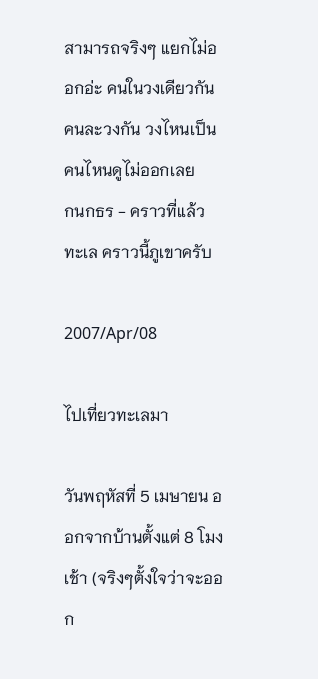สามารถจริงๆ แยกไม่ออกอ่ะ คนในวงเดียวกัน คนละวงกัน วงไหนเป็นคนไหนดูไม่ออกเลย
กนกธร - คราวที่แล้วทะเล คราวนี้ภูเขาครับ

2007/Apr/08

ไปเที่ยวทะเลมา

วันพฤหัสที่ 5 เมษายน ออกจากบ้านตั้งแต่ 8 โมงเช้า (จริงๆตั้งใจว่าจะออก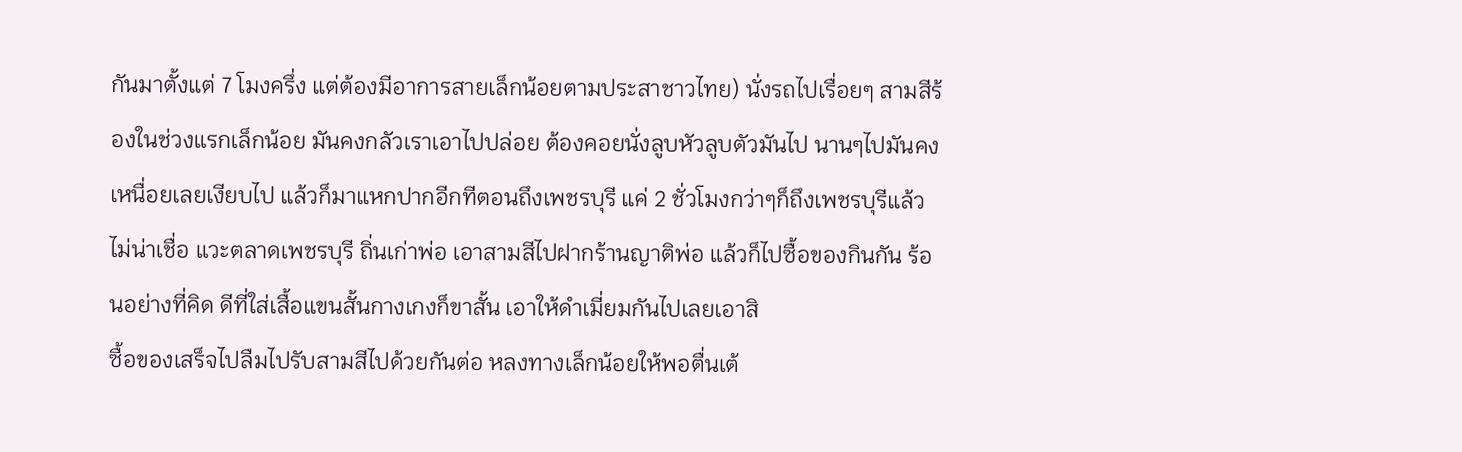กันมาตั้งแต่ 7 โมงครึ่ง แต่ต้องมีอาการสายเล็กน้อยตามประสาชาวไทย) นั่งรถไปเรื่อยๆ สามสีร้องในช่วงแรกเล็กน้อย มันคงกลัวเราเอาไปปล่อย ต้องคอยนั่งลูบหัวลูบตัวมันไป นานๆไปมันคงเหนื่อยเลยเงียบไป แล้วก็มาแหกปากอีกทีตอนถึงเพชรบุรี แค่ 2 ชั่วโมงกว่าๆก็ถึงเพชรบุรีแล้ว ไม่น่าเชื่อ แวะตลาดเพชรบุรี ถิ่นเก่าพ่อ เอาสามสีไปฝากร้านญาติพ่อ แล้วก็ไปซื้อของกินกัน ร้อนอย่างที่คิด ดีที่ใส่เสื้อแขนสั้นกางเกงก็ขาสั้น เอาให้ดำเมี่ยมกันไปเลยเอาสิ
ซื้อของเสร็จไปลืมไปรับสามสีไปด้วยกันต่อ หลงทางเล็กน้อยให้พอตื่นเต้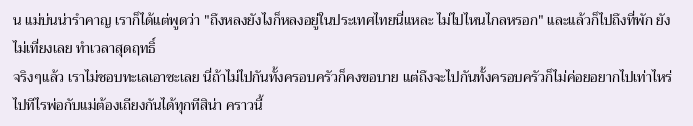น แม่บ่นน่ารำคาญ เราก็ได้แต่พูดว่า "ถึงหลงยังไงก็หลงอยู่ในประเทศไทยนี่แหละ ไม่ไปไหนไกลหรอก" และแล้วก็ไปถึงที่พัก ยังไม่เที่ยงเลย ทำเวลาสุดฤทธิ์
จริงๆแล้ว เราไม่ชอบทะเลเอาซะเลย นี่ถ้าไม่ไปกันทั้งครอบครัวก็คงขอบาย แต่ถึงจะไปกันทั้งครอบครัวก็ไม่ค่อยอยากไปเท่าไหร่ ไปทีไรพ่อกับแม่ต้องเถียงกันได้ทุกทีสิน่า คราวนี้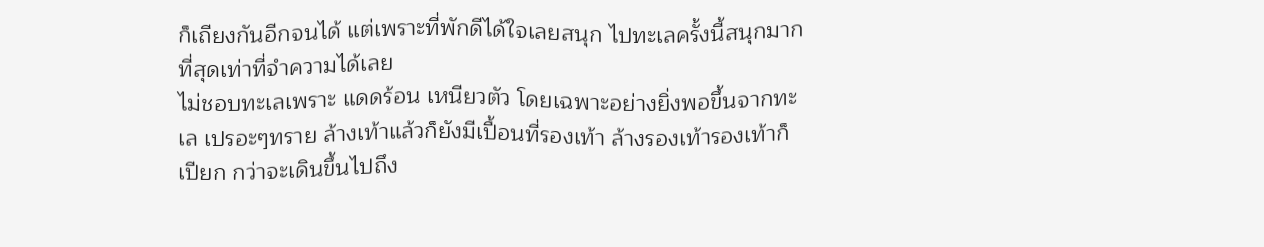ก็เถียงกันอีกจนได้ แต่เพราะที่พักดีได้ใจเลยสนุก ไปทะเลครั้งนี้สนุกมากที่สุดเท่าที่จำความได้เลย
ไม่ชอบทะเลเพราะ แดดร้อน เหนียวตัว โดยเฉพาะอย่างยิ่งพอขึ้นจากทะเล เปรอะๆทราย ล้างเท้าแล้วก็ยังมีเปื้อนที่รองเท้า ล้างรองเท้ารองเท้าก็เปียก กว่าจะเดินขึ้นไปถึง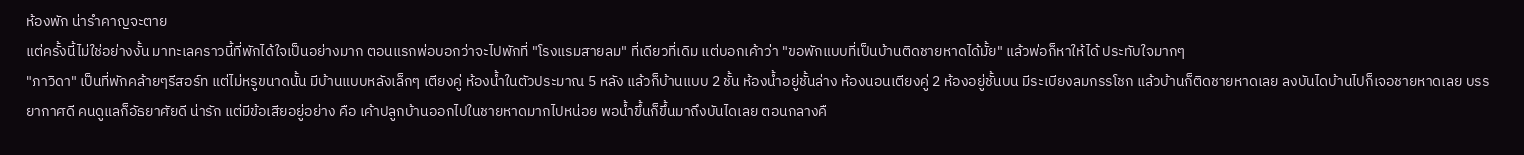ห้องพัก น่ารำคาญจะตาย
แต่ครั้งนี้ไม่ใช่อย่างงั้น มาทะเลคราวนี้ที่พักได้ใจเป็นอย่างมาก ตอนแรกพ่อบอกว่าจะไปพักที่ "โรงแรมสายลม" ที่เดียวที่เดิม แต่บอกเค้าว่า "ขอพักแบบที่เป็นบ้านติดชายหาดได้มั้ย" แล้วพ่อก็หาให้ได้ ประทับใจมากๆ
"ภาวิดา" เป็นที่พักคล้ายๆรีสอร์ท แต่ไม่หรูขนาดนั้น มีบ้านแบบหลังเล็กๆ เตียงคู่ ห้องน้ำในตัวประมาณ 5 หลัง แล้วก็บ้านแบบ 2 ชั้น ห้องน้ำอยู่ชั้นล่าง ห้องนอนเตียงคู่ 2 ห้องอยู่ชั้นบน มีระเบียงลมกรรโชก แล้วบ้านก็ติดชายหาดเลย ลงบันไดบ้านไปก็เจอชายหาดเลย บรรยากาศดี คนดูแลก็อัธยาศัยดี น่ารัก แต่มีข้อเสียอยู่อย่าง คือ เค้าปลูกบ้านออกไปในชายหาดมากไปหน่อย พอน้ำขึ้นก็ขึ้นมาถึงบันไดเลย ตอนกลางคื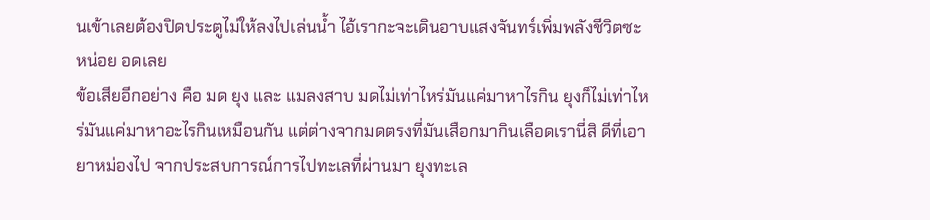นเข้าเลยต้องปิดประตูไม่ให้ลงไปเล่นน้ำ ไอ้เรากะจะเดินอาบแสงจันทร์เพิ่มพลังชีวิตซะหน่อย อดเลย
ข้อเสียอีกอย่าง คือ มด ยุง และ แมลงสาบ มดไม่เท่าไหร่มันแค่มาหาไรกิน ยุงก็ไม่เท่าไหร่มันแค่มาหาอะไรกินเหมือนกัน แต่ต่างจากมดตรงที่มันเสือกมากินเลือดเรานี่สิ ดีที่เอายาหม่องไป จากประสบการณ์การไปทะเลที่ผ่านมา ยุงทะเล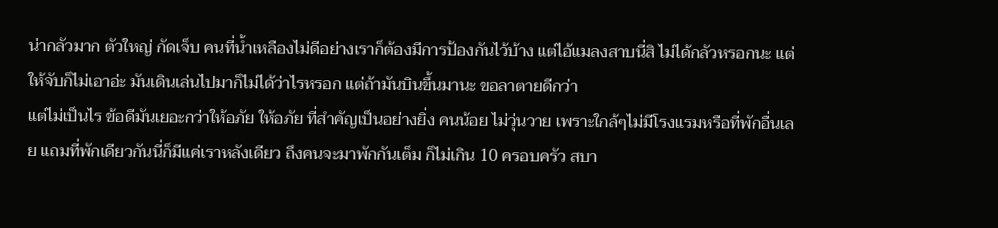น่ากลัวมาก ตัวใหญ่ กัดเจ็บ คนที่น้ำเหลืองไม่ดีอย่างเราก็ต้องมีการป้องกันไว้บ้าง แต่ไอ้แมลงสาบนี่สิ ไม่ได้กลัวหรอกนะ แต่ให้จับก็ไม่เอาอ่ะ มันเดินเล่นไปมาก็ไม่ได้ว่าไรหรอก แต่ถ้ามันบินขึ้นมานะ ขอลาตายดีกว่า
แต่ไม่เป็นไร ข้อดีมันเยอะกว่าให้อภัย ให้อภัย ที่สำคัญเป็นอย่างยิ่ง คนน้อย ไม่วุ่นวาย เพราะใกล้ๆไม่มีโรงแรมหรือที่พักอื่นเลย แถมที่พักเดียวกันนี่ก็มีแค่เราหลังเดียว ถึงคนจะมาพักกันเต็ม ก็ไม่เกิน 10 ครอบครัว สบา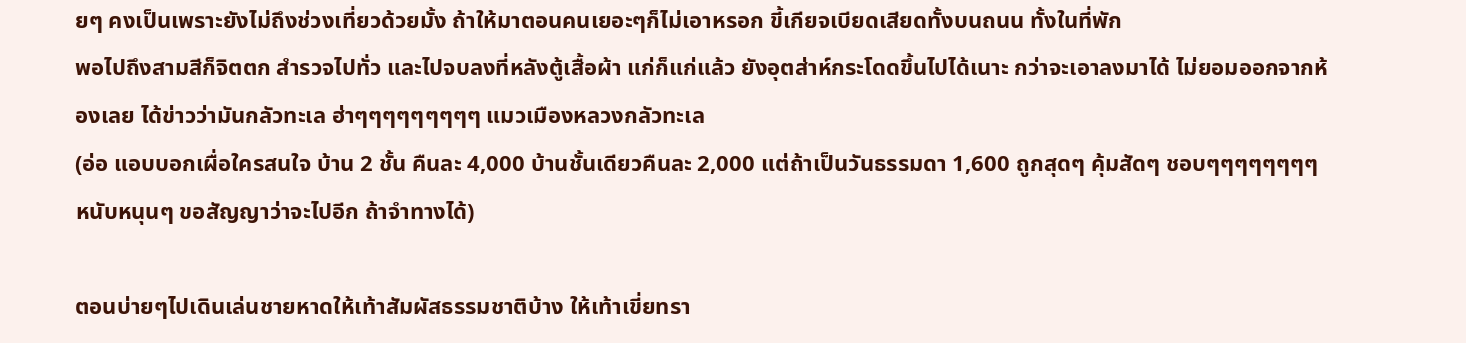ยๆ คงเป็นเพราะยังไม่ถึงช่วงเที่ยวด้วยมั้ง ถ้าให้มาตอนคนเยอะๆก็ไม่เอาหรอก ขี้เกียจเบียดเสียดทั้งบนถนน ทั้งในที่พัก
พอไปถึงสามสีก็จิตตก สำรวจไปทั่ว และไปจบลงที่หลังตู้เสื้อผ้า แก่ก็แก่แล้ว ยังอุตส่าห์กระโดดขึ้นไปได้เนาะ กว่าจะเอาลงมาได้ ไม่ยอมออกจากห้องเลย ได้ข่าวว่ามันกลัวทะเล ฮ่าๆๆๆๆๆๆๆๆๆ แมวเมืองหลวงกลัวทะเล
(อ่อ แอบบอกเผื่อใครสนใจ บ้าน 2 ชั้น คืนละ 4,000 บ้านชั้นเดียวคืนละ 2,000 แต่ถ้าเป็นวันธรรมดา 1,600 ถูกสุดๆ คุ้มสัดๆ ชอบๆๆๆๆๆๆๆๆ หนับหนุนๆ ขอสัญญาว่าจะไปอีก ถ้าจำทางได้)

ตอนบ่ายๆไปเดินเล่นชายหาดให้เท้าสัมผัสธรรมชาติบ้าง ให้เท้าเขี่ยทรา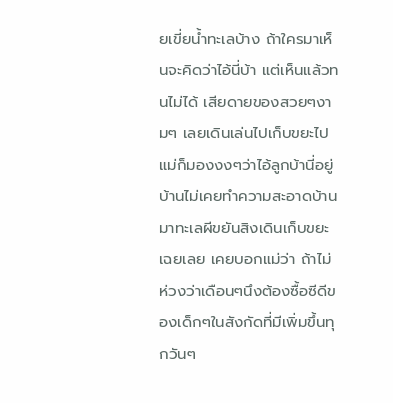ยเขี่ยน้ำทะเลบ้าง ถ้าใครมาเห็นจะคิดว่าไอ้นี่บ้า แต่เห็นแล้วทนไม่ได้ เสียดายของสวยๆงามๆ เลยเดินเล่นไปเก็บขยะไป แม่ก็มองงงๆว่าไอ้ลูกบ้านี่อยู่บ้านไม่เคยทำความสะอาดบ้าน มาทะเลผีขยันสิงเดินเก็บขยะเฉยเลย เคยบอกแม่ว่า ถ้าไม่ห่วงว่าเดือนๆนึงต้องซื้อซีดีของเด็กๆในสังกัดที่มีเพิ่มขึ้นทุกวันๆ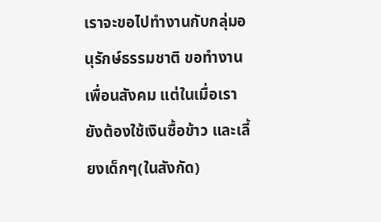เราจะขอไปทำงานกับกลุ่มอนุรักษ์ธรรมชาติ ขอทำงานเพื่อนสังคม แต่ในเมื่อเรายังต้องใช้เงินซื้อข้าว และเลี้ยงเด็กๆ(ในสังกัด)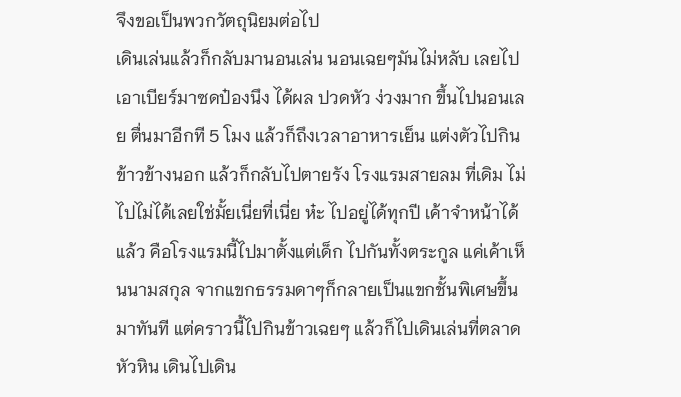จึงขอเป็นพวกวัตถุนิยมต่อไป
เดินเล่นแล้วก็กลับมานอนเล่น นอนเฉยๆมันไม่หลับ เลยไปเอาเบียร์มาซดป๋องนึง ได้ผล ปวดหัว ง่วงมาก ขึ้นไปนอนเลย ตื่นมาอีกที 5 โมง แล้วก็ถึงเวลาอาหารเย็น แต่งตัวไปกินข้าวข้างนอก แล้วก็กลับไปตายรัง โรงแรมสายลม ที่เดิม ไม่ไปไม่ได้เลยใช่มั้ยเนี่ยที่เนี่ย ห๋ะ ไปอยู่ได้ทุกปี เค้าจำหน้าได้แล้ว คือโรงแรมนี้ไปมาตั้งแต่เด็ก ไปกันทั้งตระกูล แค่เค้าเห็นนามสกุล จากแขกธรรมดาๆก็กลายเป็นแขกชั้นพิเศษขึ้นมาทันที แต่คราวนี้ไปกินข้าวเฉยๆ แล้วก็ไปเดินเล่นที่ตลาดหัวหิน เดินไปเดิน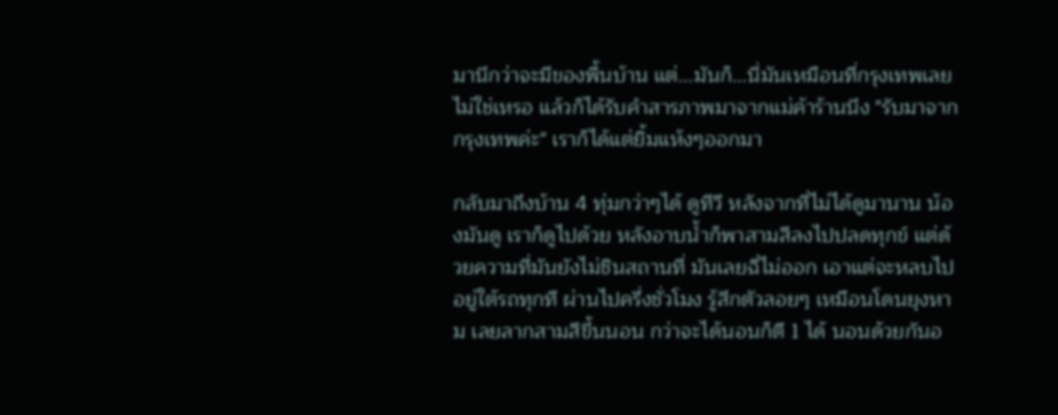มานึกว่าจะมีของพื้นบ้าน แต่...มันก็...นี่มันเหมือนที่กรุงเทพเลยไม่ใช่เหรอ แล้วก็ได้รับคำสารภาพมาจากแม่ค้าร้านนึง "รับมาจากกรุงเทพค่ะ" เราก็ได้แต่ยิ้มแห้งๆออกมา

กลับมาถึงบ้าน 4 ทุ่มกว่าๆได้ ดูทีวี หลังจากที่ไม่ได้ดูมานาน น้องมันดู เราก็ดูไปด้วย หลังอาบน้ำก็พาสามสีลงไปปลดทุกข์ แต่ด้วยความที่มันยังไม่ชินสถานที่ มันเลยฉี่ไม่ออก เอาแต่จะหลบไปอยู่ใต้รถทุกที ผ่านไปครึ่งชั่วโมง รู้สึกตัวลอยๆ เหมือนโดนยุงหาม เลยลากสามสีขึ้นนอน กว่าจะได้นอนก็ตี 1 ได้ นอนด้วยกันอ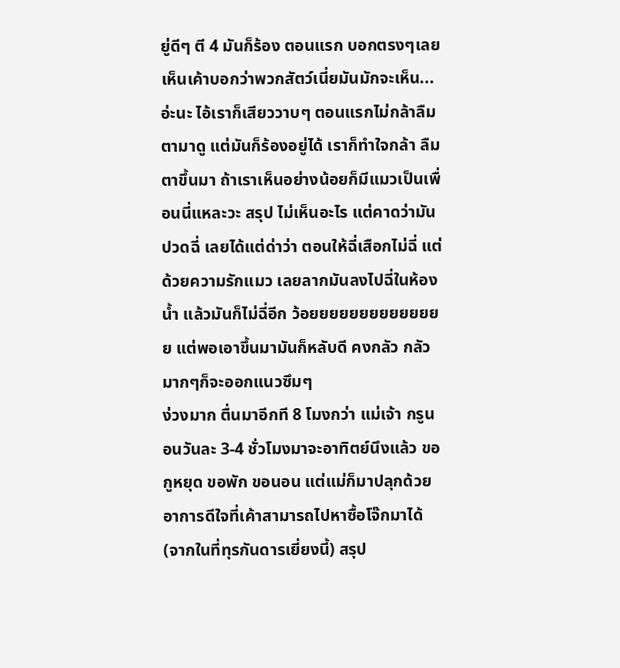ยู่ดีๆ ตี 4 มันก็ร้อง ตอนแรก บอกตรงๆเลย เห็นเค้าบอกว่าพวกสัตว์เนี่ยมันมักจะเห็น...อ่ะนะ ไอ้เราก็เสียววาบๆ ตอนแรกไม่กล้าลืมตามาดู แต่มันก็ร้องอยู่ได้ เราก็ทำใจกล้า ลืมตาขึ้นมา ถ้าเราเห็นอย่างน้อยก็มีแมวเป็นเพื่อนนี่แหละวะ สรุป ไม่เห็นอะไร แต่คาดว่ามันปวดฉี่ เลยได้แต่ด่าว่า ตอนให้ฉี่เสือกไม่ฉี่ แต่ด้วยความรักแมว เลยลากมันลงไปฉี่ในห้องน้ำ แล้วมันก็ไม่ฉี่อีก ว้อยยยยยยยยยยยยยย แต่พอเอาขึ้นมามันก็หลับดี คงกลัว กลัวมากๆก็จะออกแนวซึมๆ
ง่วงมาก ตื่นมาอีกที 8 โมงกว่า แม่เจ้า กรูนอนวันละ 3-4 ชั่วโมงมาจะอาทิตย์นึงแล้ว ขอกูหยุด ขอพัก ขอนอน แต่แม่ก็มาปลุกด้วยอาการดีใจที่เค้าสามารถไปหาซื้อโจ๊กมาได้ (จากในที่ทุรกันดารเยี่ยงนี้) สรุป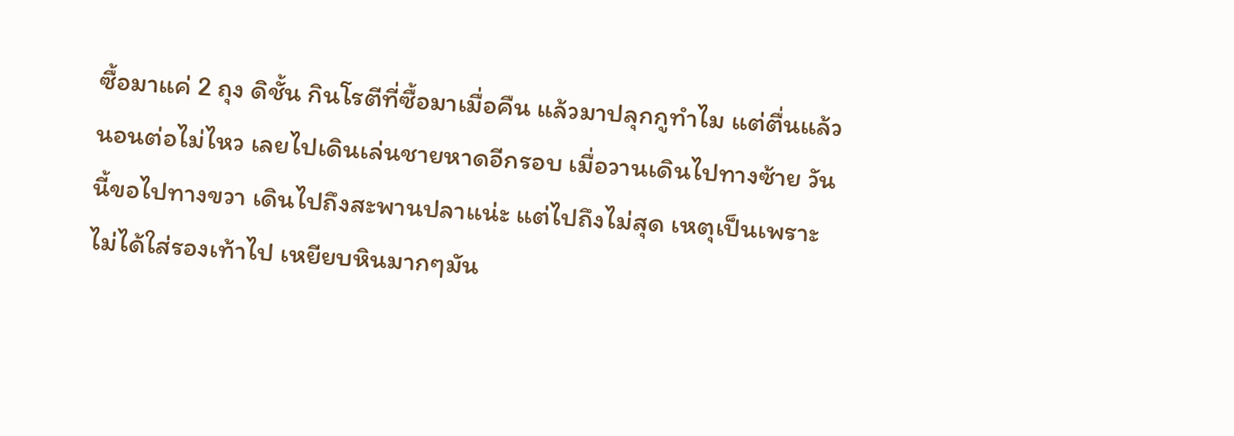ซื้อมาแค่ 2 ถุง ดิชั้น กินโรตีที่ซื้อมาเมื่อคืน แล้วมาปลุกกูทำไม แต่ตื่นแล้ว นอนต่อไม่ไหว เลยไปเดินเล่นชายหาดอีกรอบ เมื่อวานเดินไปทางซ้าย วันนี้ขอไปทางขวา เดินไปถึงสะพานปลาแน่ะ แต่ไปถึงไม่สุด เหตุเป็นเพราะ ไม่ได้ใส่รองเท้าไป เหยียบหินมากๆมัน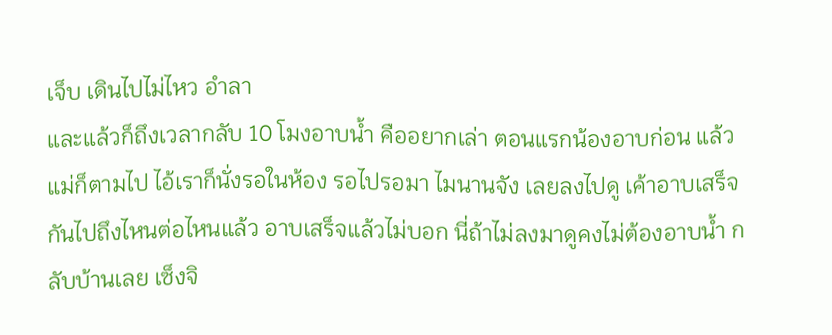เจ็บ เดินไปไม่ไหว อำลา
และแล้วก็ถึงเวลากลับ 10 โมงอาบน้ำ คืออยากเล่า ตอนแรกน้องอาบก่อน แล้วแม่ก็ตามไป ไอ้เราก็นั่งรอในห้อง รอไปรอมา ไมนานจัง เลยลงไปดู เค้าอาบเสร็จกันไปถึงไหนต่อไหนแล้ว อาบเสร็จแล้วไม่บอก นี่ถ้าไม่ลงมาดูคงไม่ต้องอาบน้ำ กลับบ้านเลย เซ็งจิ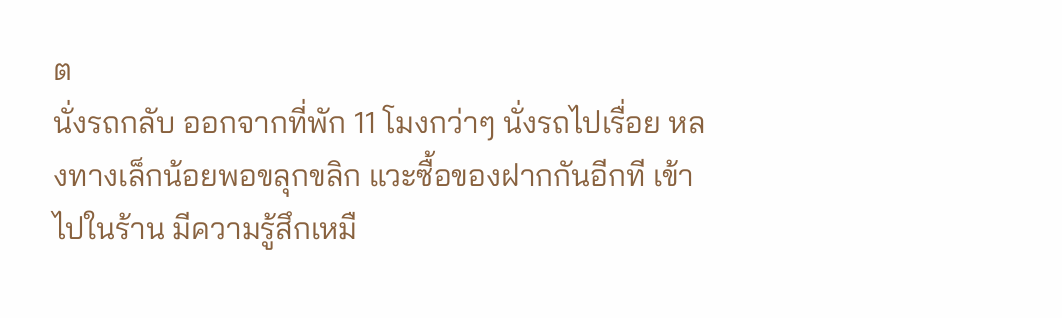ต
นั่งรถกลับ ออกจากที่พัก 11 โมงกว่าๆ นั่งรถไปเรื่อย หลงทางเล็กน้อยพอขลุกขลิก แวะซื้อของฝากกันอีกที เข้าไปในร้าน มีความรู้สึกเหมื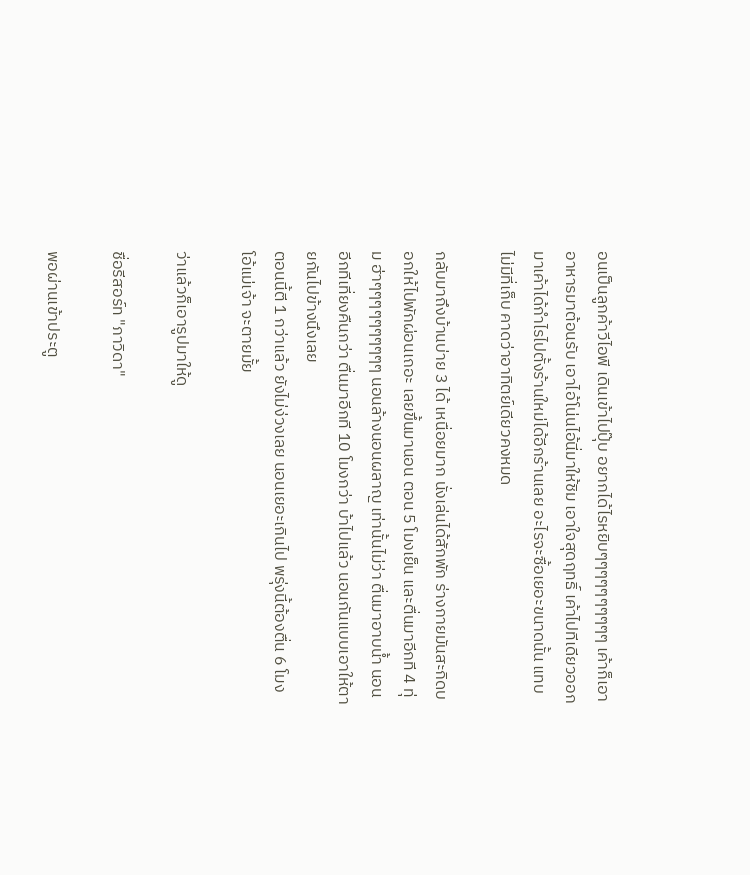อนเป็นลูกค้าวีไอพี เดินเข้าไปปุ๊บ อยากได้ไรหยิบๆๆๆๆๆๆๆๆๆๆ เค้าก็เอาอาหารมาต้อนรับ เอาไอ้โน่นไอ้นี่มาให้ชิม เอาใจสุดฤทธิ์ เค้าไปทีเดียวออกมาเค้าได้กำไรไปตั้งร้านใหม่ได้อีกร้านเลย อะไรจะซื้อเยอะขนาดนั้น แทบไม่มีที่เก็บ คาดว่าอาทิตย์เดียวคงหมด

กลับมาถึงบ้านบ่าย 3 ได้ เหนื่อยมาก นั่งเล่นได้สักพัก ร่างกายมันสะกิดบอกให้ไปพักผ่อนเถอะ เลยขึ้นมานอน ตอน 5 โมงเย็น และตื่นมาอีกที 4 ทุ่ม ฮ่าๆๆๆๆๆๆๆๆๆๆ นอนล้างนอนผลาญ เท่านั้นไม่ว่า ตื่นมาอาบน้ำ นอนอีกทีเที่ยงคืนกว่า ตื่นมาอีกที 10 โมงกว่า บ้าไปแล้ว นอนกันแบบเอาให้ตายกันไปข้างนึงเลย
ตอนนี้ตี 1 กว่าแล้ว ยังไม่ง่วงเลย นอนเยอะเกินไป พรุ่งนี้ต้องตื่น 6 โมง โอ้แม่เจ้า จะตายมั้ย

ว่าแล้วก็เอารูปมาให้ดู

ชื่อรีสอร์ท "ภาวิดา"

พอผ่านเข้าประตู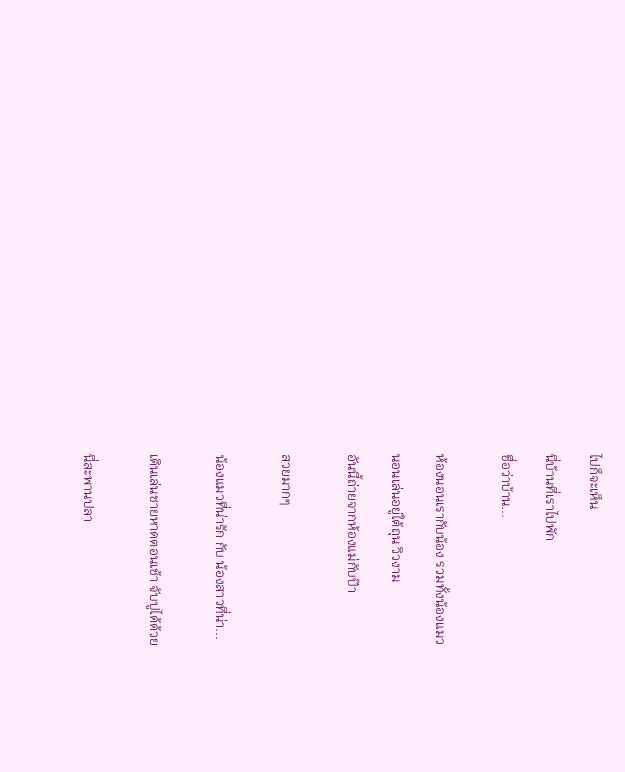ไปก็จะเห็น

นี่บ้านที่เราไปพัก

ชื่อว่าบ้าน...


ห้องนอนเรากับน้อง รวมทั้งน้องแมว

นอนเล่นอยู่ใต้ถุน วิวงาม

อันนี้ถ่ายจากห้องแม่กับป๊า


สวยมากๆ


น้องแมวที่น่ารัก กับ น้องสาวที่น่า...


เดินเล่นชายหาดตอนเช้า จับปูได้ด้วย


นี่สะพานปลา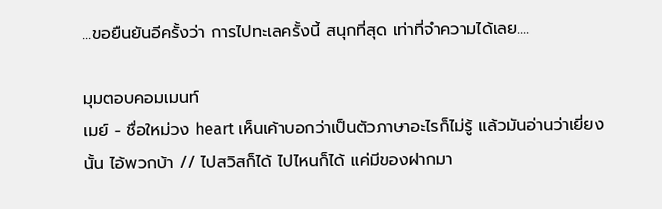...ขอยืนยันอีครั้งว่า การไปทะเลครั้งนี้ สนุกที่สุด เท่าที่จำความได้เลย....

มุมตอบคอมเมนท์
เมย์ - ชื่อใหม่วง heart เห็นเค้าบอกว่าเป็นตัวภาษาอะไรก็ไม่รู้ แล้วมันอ่านว่าเยี่ยงนั้น ไอ้พวกบ้า // ไปสวิสก็ได้ ไปไหนก็ได้ แค่มีของฝากมา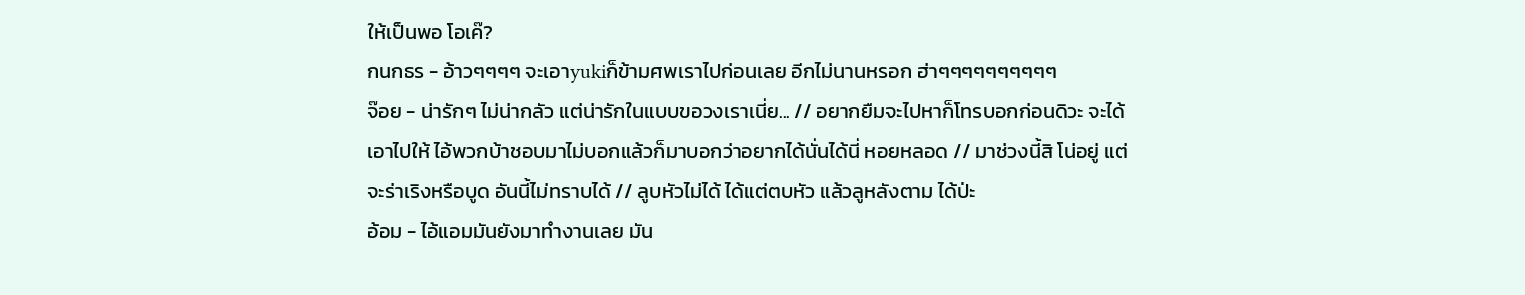ให้เป็นพอ โอเค๊?
กนกธร - อ้าวๆๆๆๆ จะเอาyukiก็ข้ามศพเราไปก่อนเลย อีกไม่นานหรอก ฮ่าๆๆๆๆๆๆๆๆๆๆ
จ๊อย - น่ารักๆ ไม่น่ากลัว แต่น่ารักในแบบขอวงเราเนี่ย... // อยากยืมจะไปหาก็โทรบอกก่อนดิวะ จะได้เอาไปให้ ไอ้พวกบ้าชอบมาไม่บอกแล้วก็มาบอกว่าอยากได้นั่นได้นี่ หอยหลอด // มาช่วงนี้สิ โน่อยู่ แต่จะร่าเริงหรือบูด อันนี้ไม่ทราบได้ // ลูบหัวไม่ได้ ได้แต่ตบหัว แล้วลูหลังตาม ได้ป่ะ
อ้อม - ไอ้แอมมันยังมาทำงานเลย มัน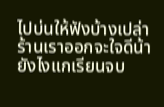ไปบ่นให้ฟังบ้างเปล่า ร้านเราออกจะใจดีน้า ยังไงแกเรียนจบ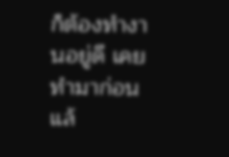ก็ต้องทำงานอยู่ดี เคยทำมาก่อนแล้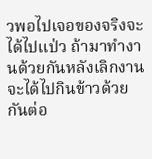วพอไปเจอของจริงจะได้ไปแป่ว ถ้ามาทำงานด้วยกันหลังเลิกงานจะได้ไปกินข้าวด้วยกันต่อ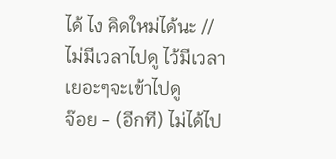ได้ ไง คิดใหม่ได้นะ // ไม่มีเวลาไปดู ไว้มีเวลาเยอะๆจะเข้าไปดู
จ๊อย - (อีกที) ไม่ได้ไป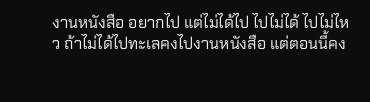งานหนังสือ อยากไป แต่ไม่ได้ไป ไปไม่ได้ ไปไม่ไหว ถ้าไม่ได้ไปทะเลคงไปงานหนังสือ แต่ตอนนี้คง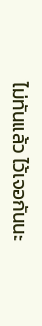ไม่ทันแล้ว ไว้เจอกันนะ